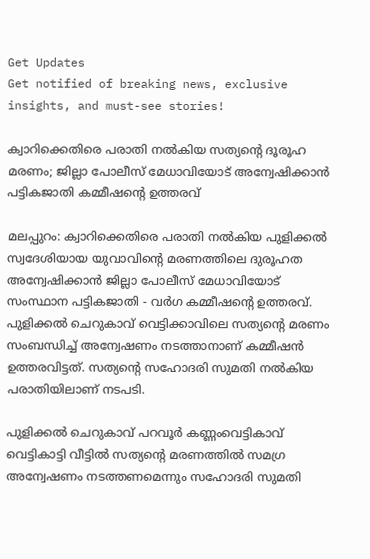Get Updates
Get notified of breaking news, exclusive insights, and must-see stories!

ക്വാറിക്കെതിരെ പരാതി നല്‍കിയ സത്യന്റെ ദൂരൂഹ മരണം; ജില്ലാ പോലീസ് മേധാവിയോട് അന്വേഷിക്കാന്‍ പട്ടികജാതി കമ്മീഷന്റെ ഉത്തരവ്

മലപ്പുറം: ക്വാറിക്കെതിരെ പരാതി നല്‍കിയ പുളിക്കല്‍ സ്വദേശിയായ യുവാവിന്റെ മരണത്തിലെ ദുരൂഹത അന്വേഷിക്കാന്‍ ജില്ലാ പോലീസ് മേധാവിയോട് സംസ്ഥാന പട്ടികജാതി - വര്‍ഗ കമ്മീഷന്റെ ഉത്തരവ്. പുളിക്കല്‍ ചെറുകാവ് വെട്ടിക്കാവിലെ സത്യന്റെ മരണം സംബന്ധിച്ച് അന്വേഷണം നടത്താനാണ് കമ്മീഷന്‍ ഉത്തരവിട്ടത്. സത്യന്റെ സഹോദരി സുമതി നല്‍കിയ പരാതിയിലാണ് നടപടി.

പുളിക്കല്‍ ചെറുകാവ് പറവൂര്‍ കണ്ണംവെട്ടികാവ് വെട്ടികാട്ടി വീട്ടില്‍ സത്യന്റെ മരണത്തില്‍ സമഗ്ര അന്വേഷണം നടത്തണമെന്നും സഹോദരി സുമതി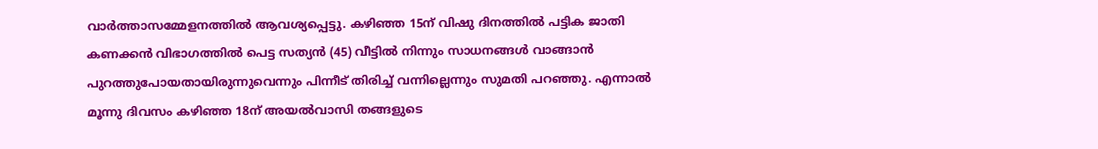വാര്‍ത്താസമ്മേളനത്തില്‍ ആവശ്യപ്പെട്ടു. കഴിഞ്ഞ 15ന് വിഷു ദിനത്തില്‍ പട്ടിക ജാതി കണക്കന്‍ വിഭാഗത്തില്‍ പെട്ട സത്യന്‍ (45) വീട്ടില്‍ നിന്നും സാധനങ്ങള്‍ വാങ്ങാന്‍ പുറത്തുപോയതായിരുന്നുവെന്നും പിന്നീട് തിരിച്ച് വന്നില്ലെന്നും സുമതി പറഞ്ഞു. എന്നാല്‍ മൂന്നു ദിവസം കഴിഞ്ഞ 18ന് അയല്‍വാസി തങ്ങളുടെ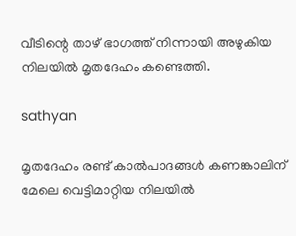വീടിന്റെ താഴ് ഭാഗത്ത് നിന്നായി അഴുകിയ നിലയില്‍ മൃതദേഹം കണ്ടെത്തി.

sathyan

മൃതദേഹം രണ്ട് കാല്‍പാദങ്ങള്‍ കണങ്കാലിന് മേലെ വെട്ടിമാറ്റിയ നിലയില്‍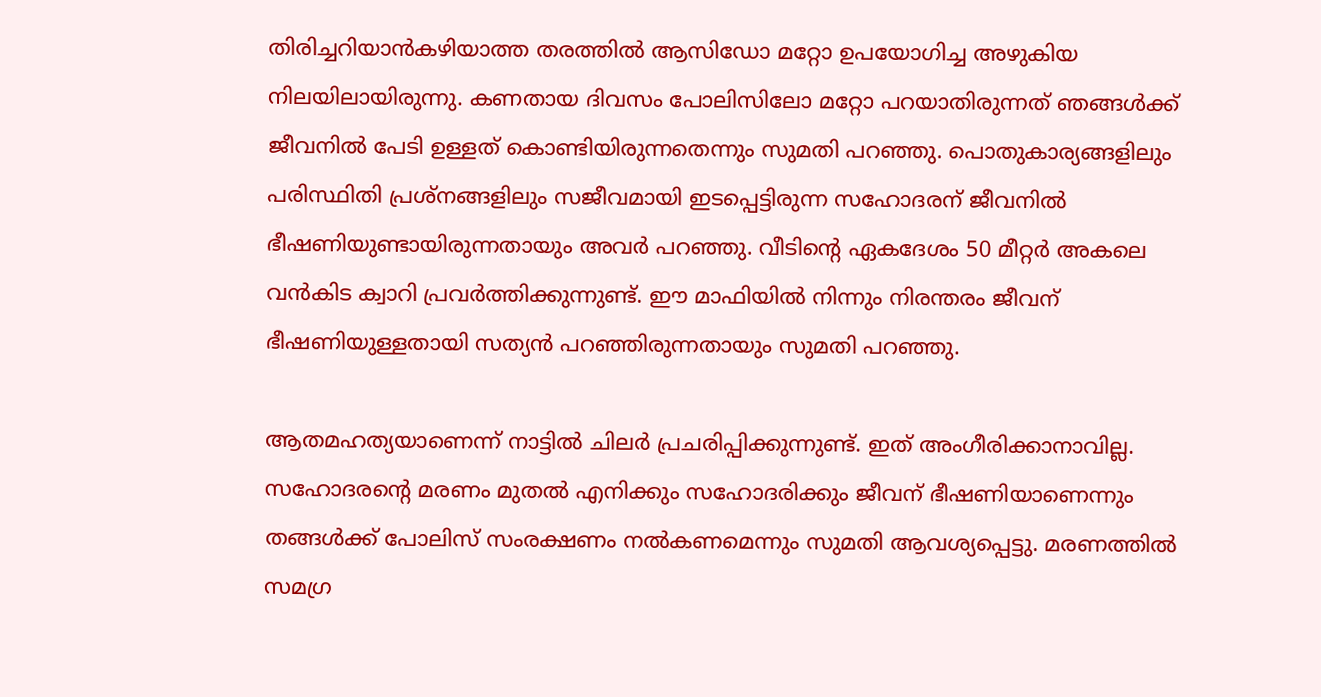തിരിച്ചറിയാന്‍കഴിയാത്ത തരത്തില്‍ ആസിഡോ മറ്റോ ഉപയോഗിച്ച അഴുകിയ നിലയിലായിരുന്നു. കണതായ ദിവസം പോലിസിലോ മറ്റോ പറയാതിരുന്നത് ഞങ്ങള്‍ക്ക് ജീവനില്‍ പേടി ഉള്ളത് കൊണ്ടിയിരുന്നതെന്നും സുമതി പറഞ്ഞു. പൊതുകാര്യങ്ങളിലും പരിസ്ഥിതി പ്രശ്‌നങ്ങളിലും സജീവമായി ഇടപ്പെട്ടിരുന്ന സഹോദരന് ജീവനില്‍ ഭീഷണിയുണ്ടായിരുന്നതായും അവര്‍ പറഞ്ഞു. വീടിന്റെ ഏകദേശം 50 മീറ്റര്‍ അകലെ വന്‍കിട ക്വാറി പ്രവര്‍ത്തിക്കുന്നുണ്ട്. ഈ മാഫിയില്‍ നിന്നും നിരന്തരം ജീവന് ഭീഷണിയുള്ളതായി സത്യന്‍ പറഞ്ഞിരുന്നതായും സുമതി പറഞ്ഞു.

ആതമഹത്യയാണെന്ന് നാട്ടില്‍ ചിലര്‍ പ്രചരിപ്പിക്കുന്നുണ്ട്. ഇത് അംഗീരിക്കാനാവില്ല. സഹോദരന്റെ മരണം മുതല്‍ എനിക്കും സഹോദരിക്കും ജീവന് ഭീഷണിയാണെന്നും തങ്ങള്‍ക്ക് പോലിസ് സംരക്ഷണം നല്‍കണമെന്നും സുമതി ആവശ്യപ്പെട്ടു. മരണത്തില്‍ സമഗ്ര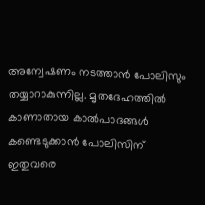അന്വേഷണം നടത്താന്‍ പോലിസും തയ്യാറാകുന്നില്ല. മൃതദേഹത്തില്‍ കാണാതായ കാല്‍പാദങ്ങള്‍ കണ്ടെടുക്കാന്‍ പോലിസിന് ഇതുവരെ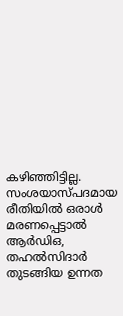കഴിഞ്ഞിട്ടില്ല. സംശയാസ്പദമായ രീതിയില്‍ ഒരാള്‍ മരണപ്പെട്ടാല്‍ ആര്‍ഡിഒ, തഹല്‍സിദാര്‍ തുടങ്ങിയ ഉന്നത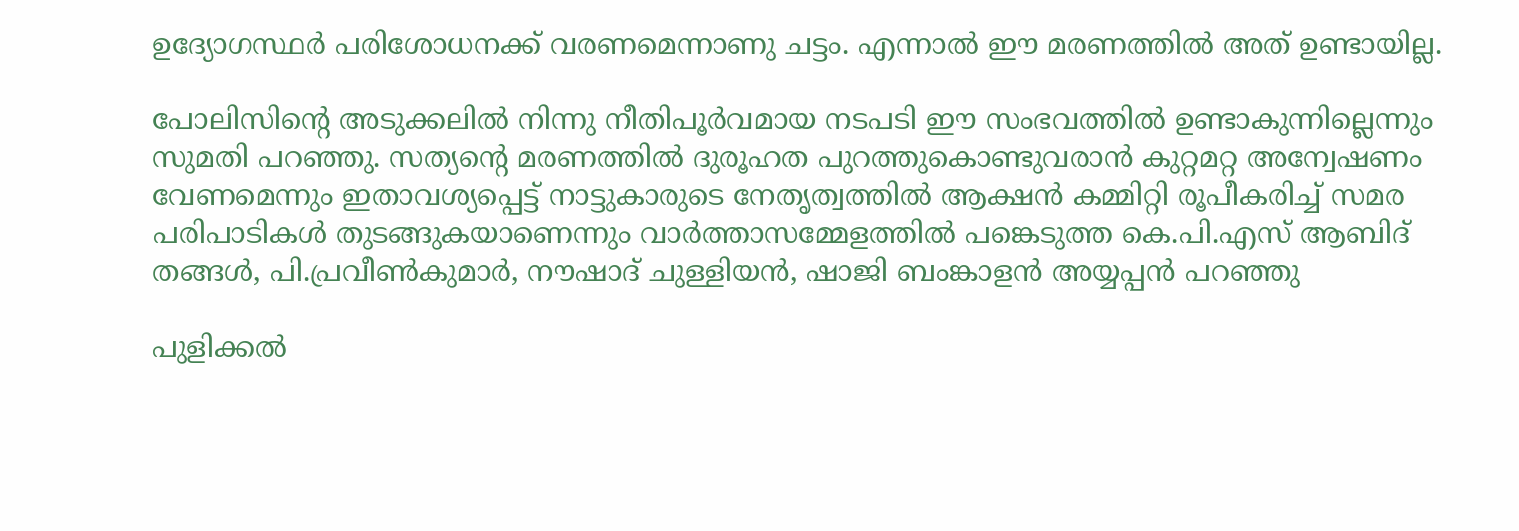ഉദ്യോഗസ്ഥര്‍ പരിശോധനക്ക് വരണമെന്നാണു ചട്ടം. എന്നാല്‍ ഈ മരണത്തില്‍ അത് ഉണ്ടായില്ല.

പോലിസിന്റെ അടുക്കലില്‍ നിന്നു നീതിപൂര്‍വമായ നടപടി ഈ സംഭവത്തില്‍ ഉണ്ടാകുന്നില്ലെന്നും സുമതി പറഞ്ഞു. സത്യന്റെ മരണത്തില്‍ ദുരൂഹത പുറത്തുകൊണ്ടുവരാന്‍ കുറ്റമറ്റ അന്വേഷണം വേണമെന്നും ഇതാവശ്യപ്പെട്ട് നാട്ടുകാരുടെ നേതൃത്വത്തില്‍ ആക്ഷന്‍ കമ്മിറ്റി രൂപീകരിച്ച് സമര പരിപാടികള്‍ തുടങ്ങുകയാണെന്നും വാര്‍ത്താസമ്മേളത്തില്‍ പങ്കെടുത്ത കെ.പി.എസ് ആബിദ് തങ്ങള്‍, പി.പ്രവീണ്‍കുമാര്‍, നൗഷാദ് ചുള്ളിയന്‍, ഷാജി ബംങ്കാളന്‍ അയ്യപ്പന്‍ പറഞ്ഞു

പുളിക്കല്‍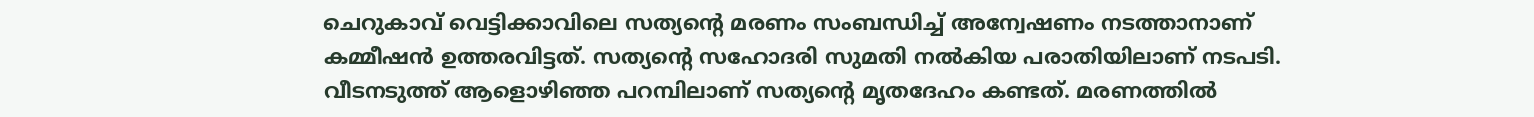ചെറുകാവ് വെട്ടിക്കാവിലെ സത്യന്റെ മരണം സംബന്ധിച്ച് അന്വേഷണം നടത്താനാണ് കമ്മീഷന്‍ ഉത്തരവിട്ടത്. സത്യന്റെ സഹോദരി സുമതി നല്‍കിയ പരാതിയിലാണ് നടപടി. വീടനടുത്ത് ആളൊഴിഞ്ഞ പറമ്പിലാണ് സത്യന്റെ മൃതദേഹം കണ്ടത്. മരണത്തില്‍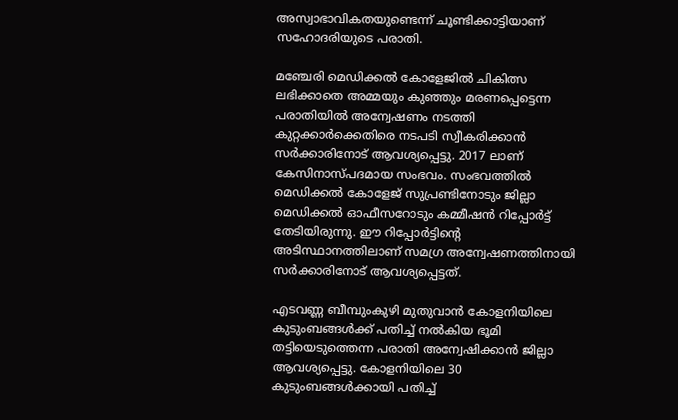അസ്വാഭാവികതയുണ്ടെന്ന് ചൂണ്ടിക്കാട്ടിയാണ് സഹോദരിയുടെ പരാതി.

മഞ്ചേരി മെഡിക്കല്‍ കോളേജില്‍ ചികിത്സ ലഭിക്കാതെ അമ്മയും കുഞ്ഞും മരണപ്പെട്ടെന്ന പരാതിയില്‍ അന്വേഷണം നടത്തി കുറ്റക്കാര്‍ക്കെതിരെ നടപടി സ്വീകരിക്കാന്‍ സര്‍ക്കാരിനോട് ആവശ്യപ്പെട്ടു. 2017 ലാണ് കേസിനാസ്പദമായ സംഭവം. സംഭവത്തില്‍ മെഡിക്കല്‍ കോളേജ് സുപ്രണ്ടിനോടും ജില്ലാ മെഡിക്കല്‍ ഓഫീസറോടും കമ്മീഷന്‍ റിപ്പോര്‍ട്ട് തേടിയിരുന്നു. ഈ റിപ്പോര്‍ട്ടിന്റെ അടിസ്ഥാനത്തിലാണ് സമഗ്ര അന്വേഷണത്തിനായി സര്‍ക്കാരിനോട് ആവശ്യപ്പെട്ടത്.

എടവണ്ണ ബീമ്പുംകുഴി മുതുവാന്‍ കോളനിയിലെ കുടുംബങ്ങള്‍ക്ക് പതിച്ച് നല്‍കിയ ഭൂമി തട്ടിയെടുത്തെന്ന പരാതി അന്വേഷിക്കാന്‍ ജില്ലാ ആവശ്യപ്പെട്ടു. കോളനിയിലെ 30 കുടുംബങ്ങള്‍ക്കായി പതിച്ച്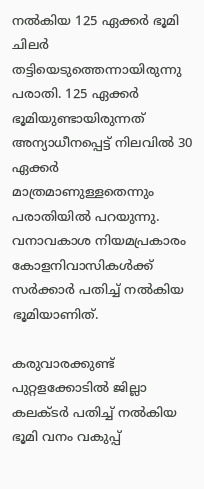നല്‍കിയ 125 ഏക്കര്‍ ഭൂമി ചിലര്‍ തട്ടിയെടുത്തെന്നായിരുന്നു പരാതി. 125 ഏക്കര്‍ ഭൂമിയുണ്ടായിരുന്നത് അന്യാധീനപ്പെട്ട് നിലവില്‍ 30 ഏക്കര്‍ മാത്രമാണുള്ളതെന്നും പരാതിയില്‍ പറയുന്നു. വനാവകാശ നിയമപ്രകാരം കോളനിവാസികള്‍ക്ക് സര്‍ക്കാര്‍ പതിച്ച് നല്‍കിയ ഭൂമിയാണിത്.

കരുവാരക്കുണ്ട് പുറ്റളക്കോടില്‍ ജില്ലാ കലക്ടര്‍ പതിച്ച് നല്‍കിയ ഭൂമി വനം വകുപ്പ്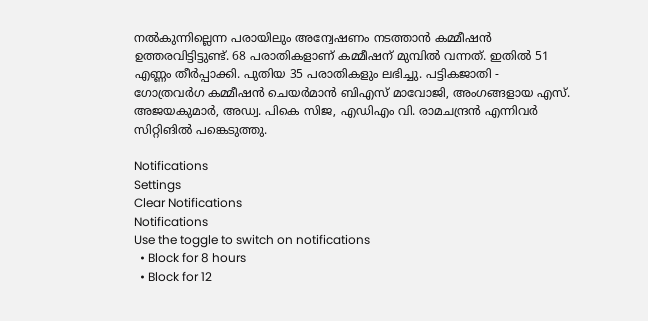നല്‍കുന്നില്ലെന്ന പരായിലും അന്വേഷണം നടത്താന്‍ കമ്മീഷന്‍ ഉത്തരവിട്ടിട്ടുണ്ട്. 68 പരാതികളാണ് കമ്മീഷന് മുമ്പില്‍ വന്നത്. ഇതില്‍ 51 എണ്ണം തീര്‍പ്പാക്കി. പുതിയ 35 പരാതികളും ലഭിച്ചു. പട്ടികജാതി - ഗോത്രവര്‍ഗ കമ്മീഷന്‍ ചെയര്‍മാന്‍ ബിഎസ് മാവോജി, അംഗങ്ങളായ എസ്. അജയകുമാര്‍, അഡ്വ. പികെ സിജ, എഡിഎം വി. രാമചന്ദ്രന്‍ എന്നിവര്‍ സിറ്റിങില്‍ പങ്കെടുത്തു.

Notifications
Settings
Clear Notifications
Notifications
Use the toggle to switch on notifications
  • Block for 8 hours
  • Block for 12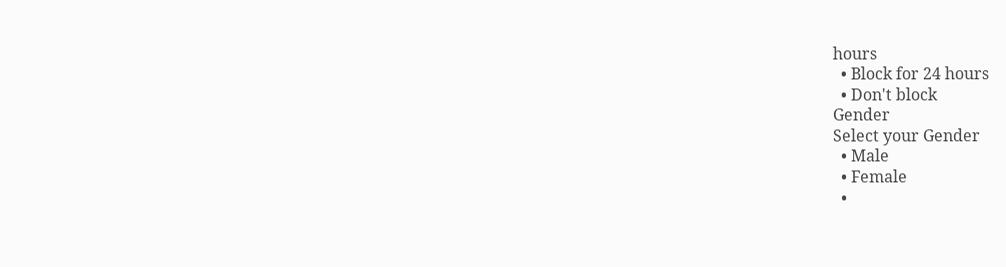hours
  • Block for 24 hours
  • Don't block
Gender
Select your Gender
  • Male
  • Female
  •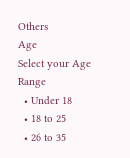Others
Age
Select your Age Range
  • Under 18
  • 18 to 25
  • 26 to 35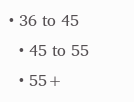• 36 to 45
  • 45 to 55
  • 55+